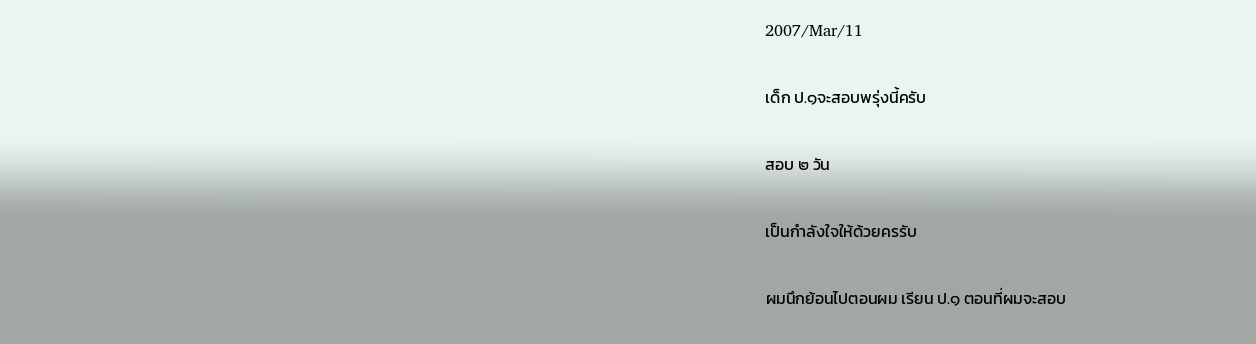2007/Mar/11

เด็ก ป.๑จะสอบพรุ่งนี้ครับ

สอบ ๒ วัน

เป็นกำลังใจให้ด้วยครรับ

ผมนึกย้อนไปตอนผม เรียน ป.๑ ตอนที่ผมจะสอบ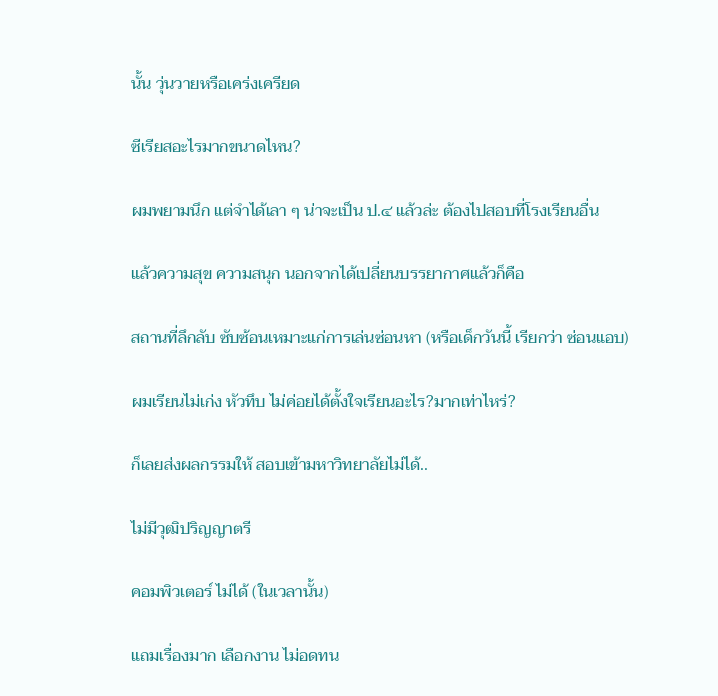นั้น วุ่นวายหรือเคร่งเครียด

ซีเรียสอะไรมากขนาดไหน?

ผมพยามนึก แต่จำได้เลา ๆ น่าจะเป็น ป.๔ แล้วล่ะ ต้องไปสอบที่โรงเรียนอื่น

แล้วความสุข ความสนุก นอกจากได้เปลี่ยนบรรยากาศแล้วก็คือ

สถานที่ลึกลับ ซับซ้อนเหมาะแก่การเล่นซ่อนหา (หรือเด็กวันนี้ เรียกว่า ซ่อนแอบ)

ผมเรียนไม่เก่ง หัวทึบ ไม่ค่อยได้ตั้งใจเรียนอะไร?มากเท่าไหร่?

ก็เลยส่งผลกรรมให้ สอบเข้ามหาวิทยาลัยไม่ได้..

ไม่มีวุฒิปริญญาตรี

คอมพิวเตอร์ ไม่ได้ (ในเวลานั้น)

แถมเรื่องมาก เลือกงาน ไม่อดทน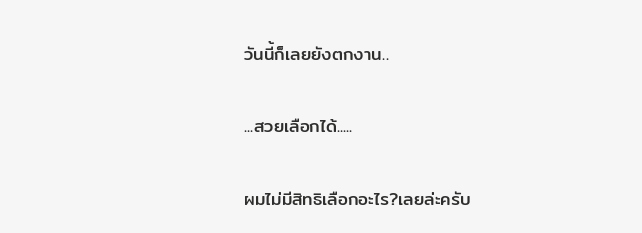วันนี้ก็เลยยังตกงาน..

...สวยเลือกได้.....

ผมไม่มีสิทธิเลือกอะไร?เลยล่ะครับ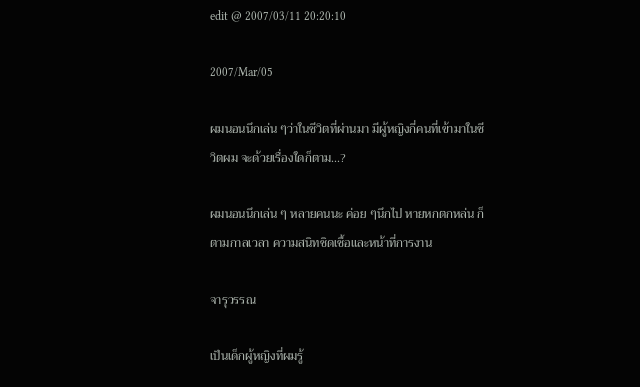edit @ 2007/03/11 20:20:10

2007/Mar/05

ผมนอนนึกเล่น ๆว่าในชีวิตที่ผ่านมา มีผู้หญิงกี่คนที่เข้ามาในชีวิตผม จะด้วยเรื่องใดก็ตาม...?

ผมนอนนึกเล่น ๆ หลายคนนะ ค่อย ๆนึกไป หายหกตกหล่น ก็ตามกาลเวลา ความสนิทชิดเชื้อและหน้าที่การงาน

จารุวรรณ

เป็นเด็กผู้หญิงที่ผมรู้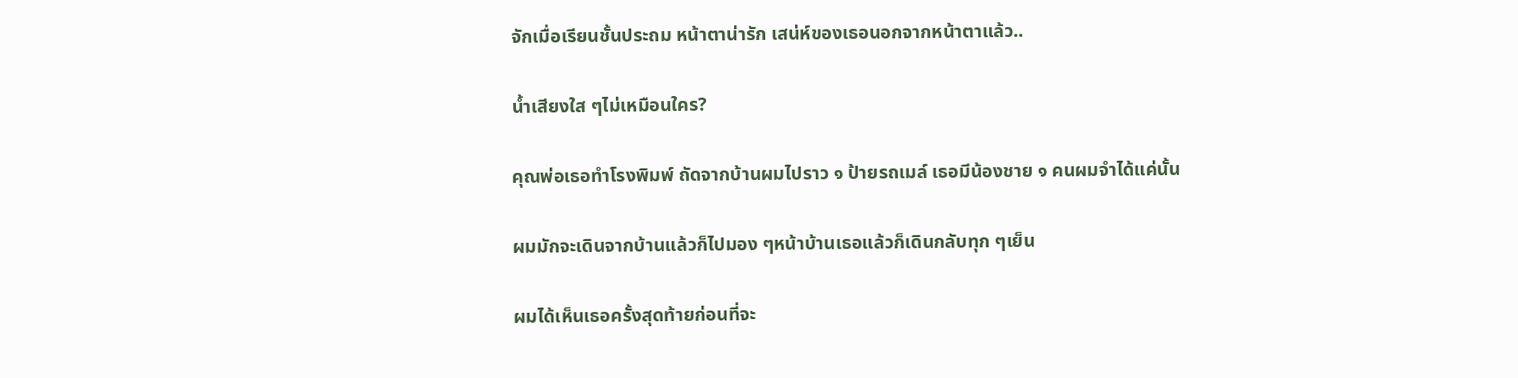จักเมื่อเรียนชั้นประถม หน้าตาน่ารัก เสน่ห์ของเธอนอกจากหน้าตาแล้ว..

น้ำเสียงใส ๆไม่เหมือนใคร?

คุณพ่อเธอทำโรงพิมพ์ ถัดจากบ้านผมไปราว ๑ ป้ายรถเมล์ เธอมีน้องชาย ๑ คนผมจำได้แค่นั้น

ผมมักจะเดินจากบ้านแล้วก็ไปมอง ๆหน้าบ้านเธอแล้วก็เดินกลับทุก ๆเย็น

ผมได้เห็นเธอครั้งสุดท้ายก่อนที่จะ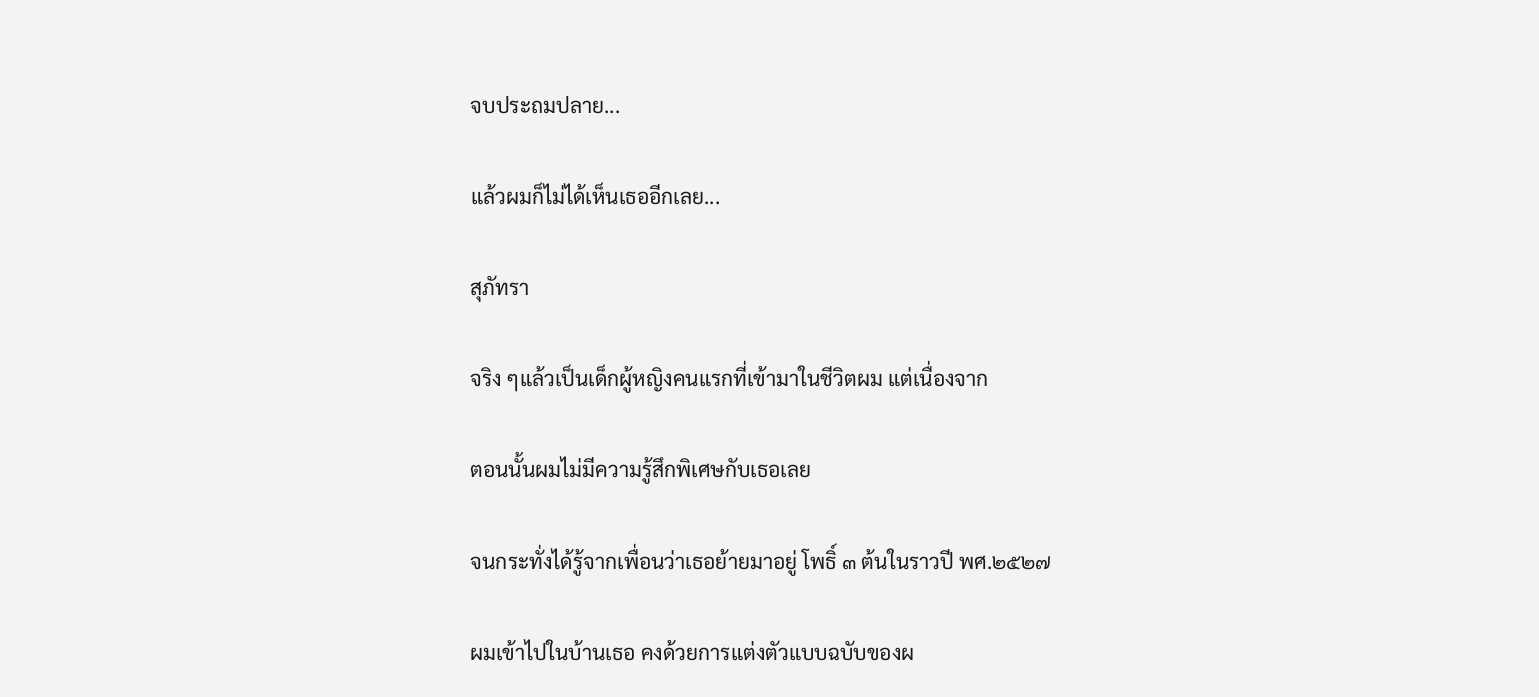จบประถมปลาย...

แล้วผมก็ไม่ได้เห็นเธออีกเลย...

สุภัทรา

จริง ๆแล้วเป็นเด็กผู้หญิงคนแรกที่เข้ามาในชีวิตผม แต่เนื่องจาก

ตอนนั้นผมไม่มีความรู้สึกพิเศษกับเธอเลย

จนกระทั่งได้รู้จากเพื่อนว่าเธอย้ายมาอยู่ โพธิ์ ๓ ต้นในราวปี พศ.๒๕๒๗

ผมเข้าไปในบ้านเธอ คงด้วยการแต่งตัวแบบฉบับของผ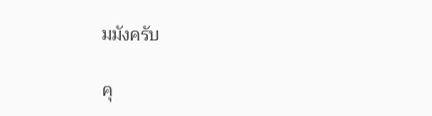มมังครับ

คุ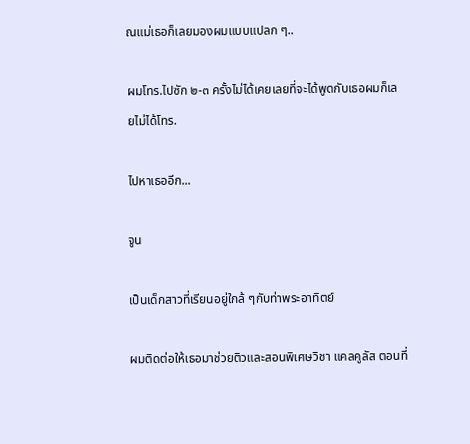ณแม่เธอก็เลยมองผมแบบแปลก ๆ..

ผมโทร.ไปซัก ๒-๓ ครั้งไม่ได้เคยเลยที่จะได้พูดกับเธอผมก็เลยไม่ได้โทร.

ไปหาเธออีก...

จูน

เป็นเด็กสาวที่เรียนอยู่ใกล้ ๆกับท่าพระอาทิตย์

ผมติดต่อให้เธอมาช่วยติวและสอนพิเศษวิชา แคลคูลัส ตอนที่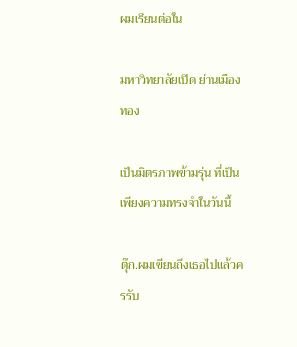ผมเรียนต่อใน

มหาวิทยาลัยเปิด ย่านเมืองทอง

เป็นมิตรภาพข้ามรุ่น ที่เป็นเพียงความทรงจำในวันนี้

ตุ๊ก.ผมเขียนถึงเธอไปแล้วครรับ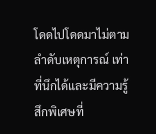โดดไปโดดมาไม่ตามลำดับเหตุการณ์ เท่าที่นึกได้และมีความรู้สึกพิเศษที่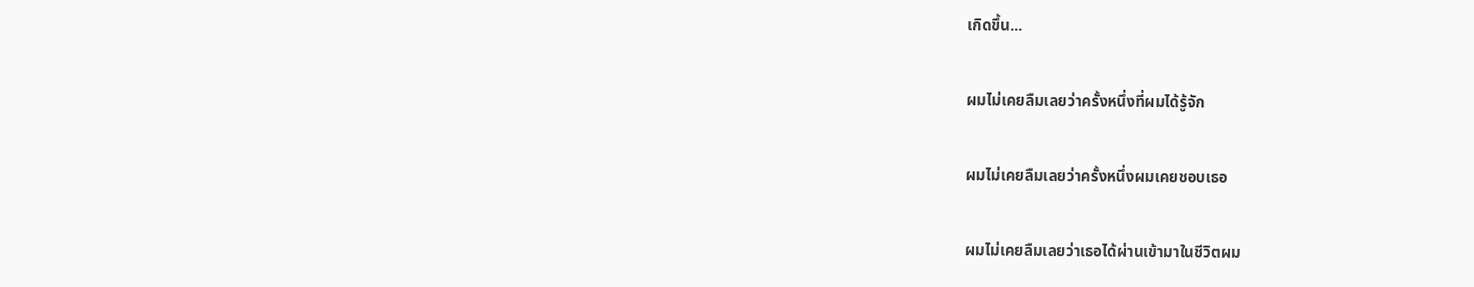เกิดขึ้น...

ผมไม่เคยลืมเลยว่าครั้งหนึ่งที่ผมได้รู้จัก

ผมไม่เคยลืมเลยว่าครั้งหนึ่งผมเคยชอบเธอ

ผมไม่เคยลืมเลยว่าเธอได้ผ่านเข้ามาในชีวิตผม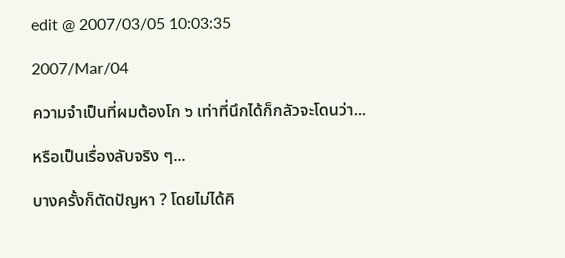edit @ 2007/03/05 10:03:35

2007/Mar/04

ความจำเป็นที่ผมต้องโก ๖ เท่าที่นึกได้ก็กลัวจะโดนว่า...

หรือเป็นเรื่องลับจริง ๆ...

บางครั้งก็ตัดปัญหา ? โดยไม่ได้คิ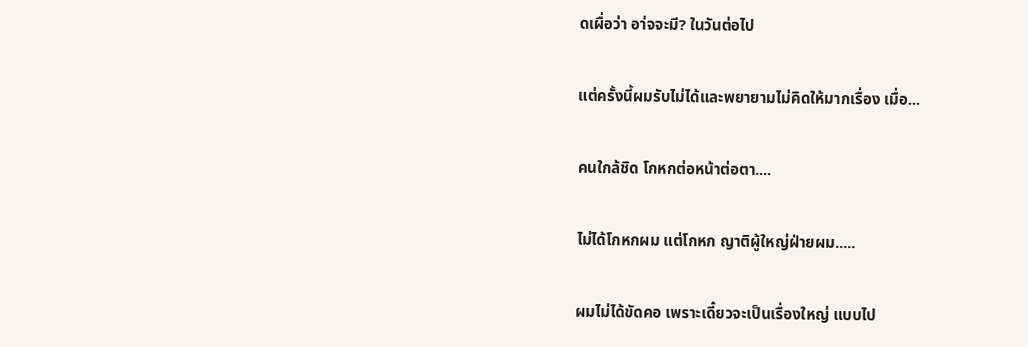ดเผื่อว่า อา่จจะมี? ในวันต่อไป

แต่ครั้งนี้ผมรับไม่ได้และพยายามไม่คิดให้มากเรื่อง เมื่อ...

คนใกล้ชิด โกหกต่อหน้าต่อตา....

ไม่ได้โกหกผม แต่โกหก ญาติผู้ใหญ่ฝ่ายผม.....

ผมไม่ได้ขัดคอ เพราะเดี๋ยวจะเป็นเรื่องใหญ่ แบบไป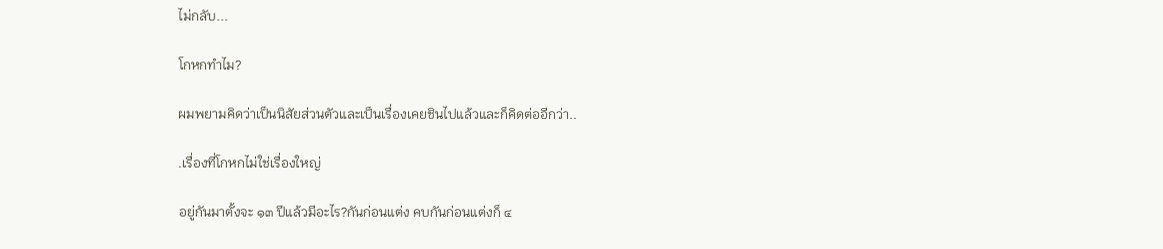ไม่กลับ...

โกหกทำไม?

ผมพยามคิดว่าเป็นนิสัยส่วนตัวและเป็นเรื่องเคยชินไปแล้วและก็คิดต่ออีกว่า..

.เรื่องที่โกหกไม่ใช่เรื่องใหญ่

อยู่กันมาตั้งจะ ๑๓ ปีแล้วมีอะไร?กันก่อนแต่ง คบกันก่อนแต่งก็ ๔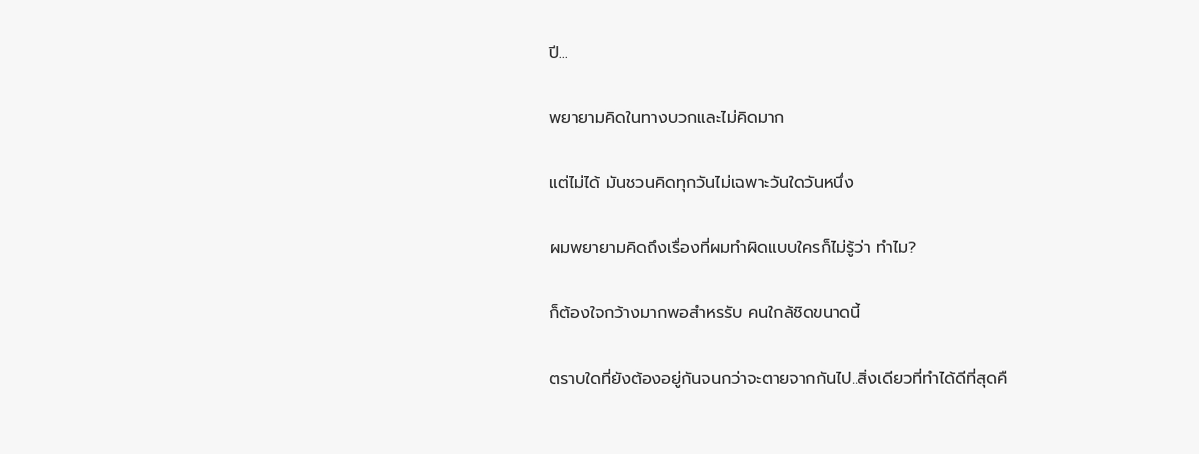ปี...

พยายามคิดในทางบวกและไม่คิดมาก

แต่ไม่ได้ มันชวนคิดทุกวันไม่เฉพาะวันใดวันหนึ่ง

ผมพยายามคิดถึงเรื่องที่ผมทำผิดแบบใครก็ไม่รู้ว่า ทำไม?

ก็ต้องใจกว้างมากพอสำหรรับ คนใกล้ชิดขนาดนี้

ตราบใดที่ยังต้องอยู่กันจนกว่าจะตายจากกันไป..สิ่งเดียวที่ทำได้ดีที่สุดคื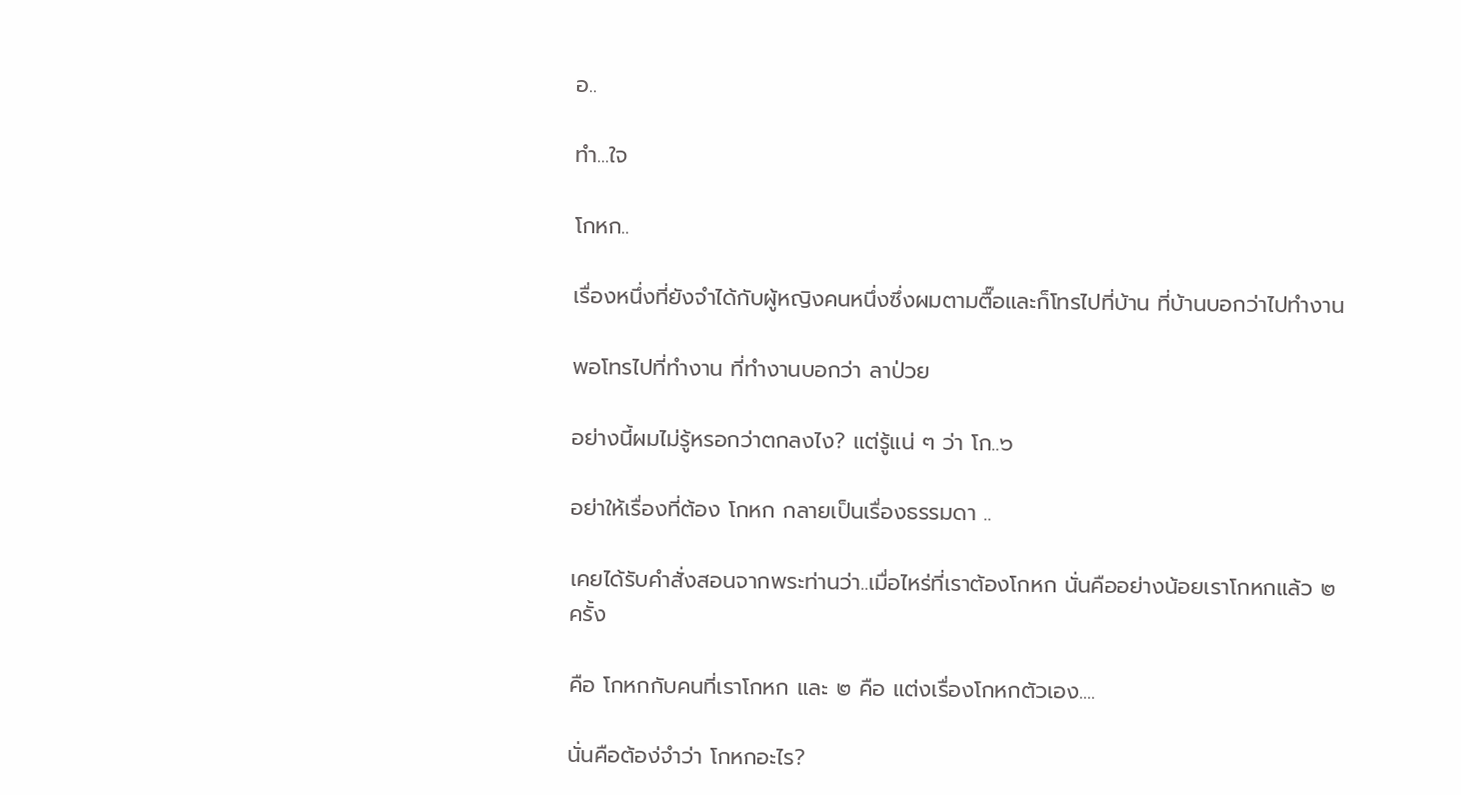อ..

ทำ...ใจ

โกหก..

เรื่องหนึ่งที่ยังจำได้กับผู้หญิงคนหนึ่งซึ่งผมตามตื๊อและก็โทรไปที่บ้าน ที่บ้านบอกว่าไปทำงาน

พอโทรไปที่ทำงาน ที่ทำงานบอกว่า ลาป่วย

อย่างนี้ผมไม่รู้หรอกว่าตกลงไง? แต่รู้แน่ ๆ ว่า โก..๖

อย่าให้เรื่องที่ต้อง โกหก กลายเป็นเรื่องธรรมดา ..

เคยได้รับคำสั่งสอนจากพระท่านว่า..เมื่อไหร่ที่เราต้องโกหก นั่นคืออย่างน้อยเราโกหกแล้ว ๒ ครั้ง

คือ โกหกกับคนที่เราโกหก และ ๒ คือ แต่งเรื่องโกหกตัวเอง....

นั่นคือต้อง่จำว่า โกหกอะไร?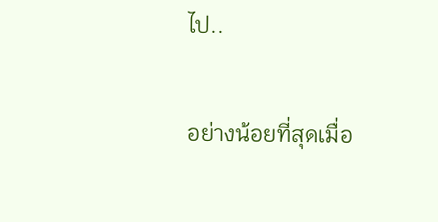ไป..

อย่างน้อยที่สุดเมื่อ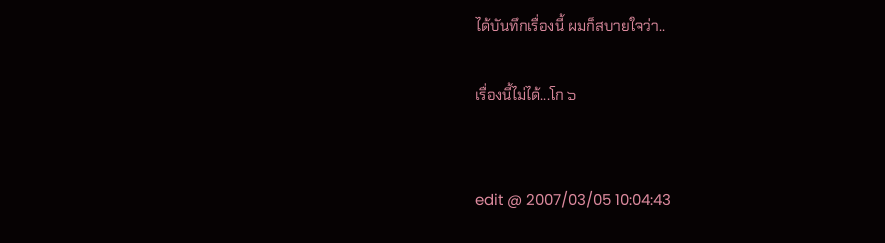ได้บันทึกเรื่องนี้ ผมก็สบายใจว่า..

เรื่องนี้ไม่ได้...โก ๖


edit @ 2007/03/05 10:04:43